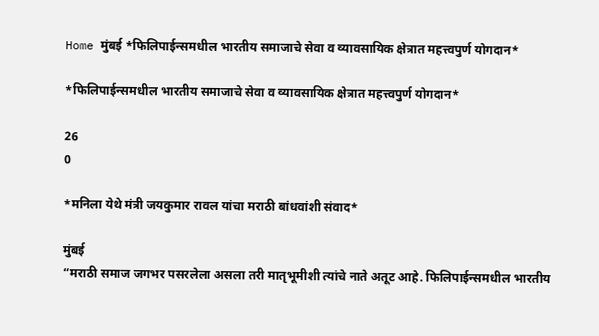Home मुंबई *फिलिपाईन्समधील भारतीय समाजाचे सेवा व व्यावसायिक क्षेत्रात महत्त्वपुर्ण योगदान*

*फिलिपाईन्समधील भारतीय समाजाचे सेवा व व्यावसायिक क्षेत्रात महत्त्वपुर्ण योगदान*

26
0

*मनिला येथे मंत्री जयकुमार रावल यांचा मराठी बांधवांशी संवाद*

मुंबई
“मराठी समाज जगभर पसरलेला असला तरी मातृभूमीशी त्यांचे नाते अतूट आहे. फिलिपाईन्समधील भारतीय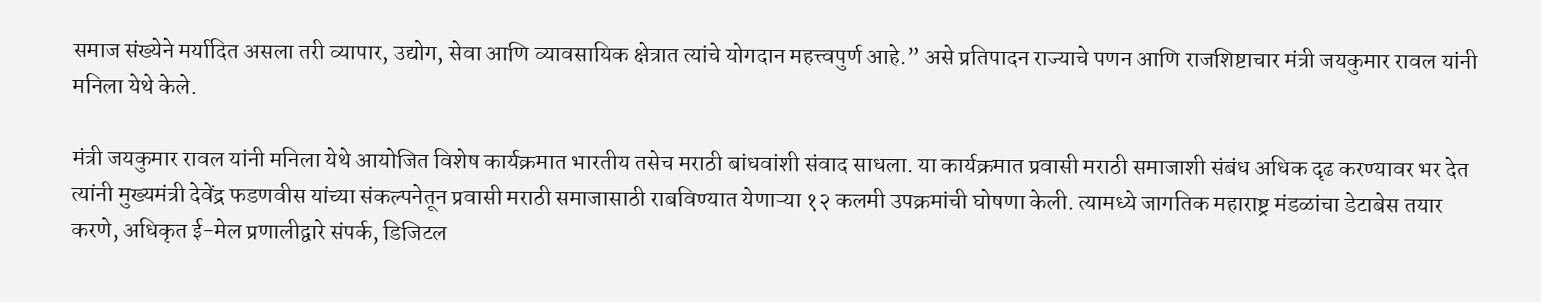समाज संख्येने मर्यादित असला तरी व्यापार, उद्योग, सेवा आणि व्यावसायिक क्षेत्रात त्यांचे योगदान महत्त्वपुर्ण आहे.” असे प्रतिपादन राज्याचे पणन आणि राजशिष्टाचार मंत्री जयकुमार रावल यांनी मनिला येथे केले.

मंत्री जयकुमार रावल यांनी मनिला येथे आयोजित विशेष कार्यक्रमात भारतीय तसेच मराठी बांधवांशी संवाद साधला. या कार्यक्रमात प्रवासी मराठी समाजाशी संबंध अधिक दृढ करण्यावर भर देत त्यांनी मुख्यमंत्री देवेंद्र फडणवीस यांच्या संकल्पनेतून प्रवासी मराठी समाजासाठी राबविण्यात येणाऱ्या १२ कलमी उपक्रमांची घोषणा केली. त्यामध्ये जागतिक महाराष्ट्र मंडळांचा डेटाबेस तयार करणे, अधिकृत ई-मेल प्रणालीद्वारे संपर्क, डिजिटल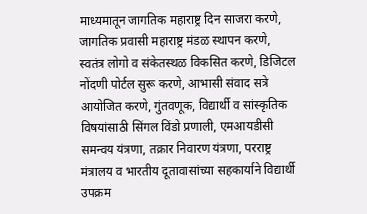माध्यमातून जागतिक महाराष्ट्र दिन साजरा करणे, जागतिक प्रवासी महाराष्ट्र मंडळ स्थापन करणे, स्वतंत्र लोगो व संकेतस्थळ विकसित करणे, डिजिटल नोंदणी पोर्टल सुरू करणे, आभासी संवाद सत्रे आयोजित करणे, गुंतवणूक, विद्यार्थी व सांस्कृतिक विषयांसाठी सिंगल विंडो प्रणाली, एमआयडीसी समन्वय यंत्रणा, तक्रार निवारण यंत्रणा, परराष्ट्र मंत्रालय व भारतीय दूतावासांच्या सहकार्याने विद्यार्थी उपक्रम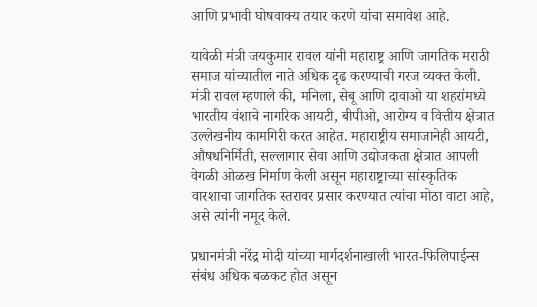आणि प्रभावी घोषवाक्य तयार करणे यांचा समावेश आहे.

यावेळी मंत्री जयकुमार रावल यांनी महाराष्ट्र आणि जागतिक मराठी समाज यांच्यातील नाते अधिक दृढ करण्याची गरज व्यक्त केली. मंत्री रावल म्हणाले की, मनिला, सेबू आणि दावाओ या शहरांमध्ये भारतीय वंशाचे नागरिक आयटी, बीपीओ, आरोग्य व वित्तीय क्षेत्रात उल्लेखनीय कामगिरी करत आहेत. महाराष्ट्रीय समाजानेही आयटी, औषधनिर्मिती, सल्लागार सेवा आणि उद्योजकता क्षेत्रात आपली वेगळी ओळख निर्माण केली असून महाराष्ट्राच्या सांस्कृतिक वारशाचा जागतिक स्तरावर प्रसार करण्यात त्यांचा मोठा वाटा आहे, असे त्यांनी नमूद केले.

प्रधानमंत्री नरेंद्र मोदी यांच्या मार्गदर्शनाखाली भारत-फिलिपाईन्स संबंध अधिक बळकट होत असून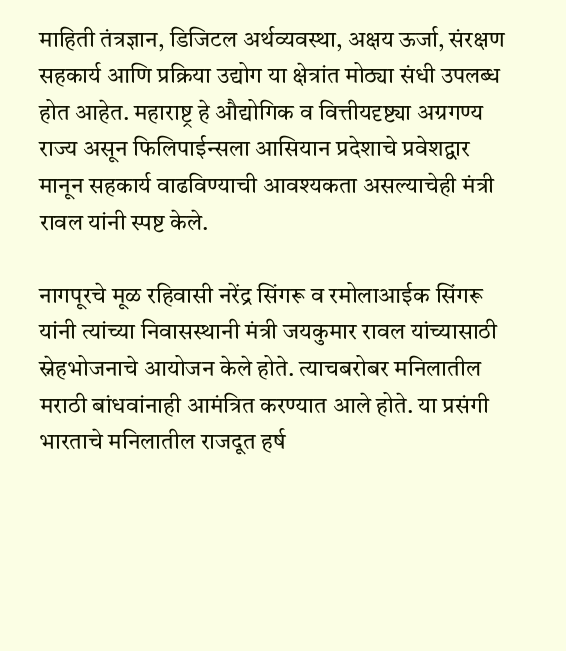माहिती तंत्रज्ञान, डिजिटल अर्थव्यवस्था, अक्षय ऊर्जा, संरक्षण सहकार्य आणि प्रक्रिया उद्योग या क्षेत्रांत मोठ्या संधी उपलब्ध होत आहेत. महाराष्ट्र हे औद्योगिक व वित्तीयदृष्ट्या अग्रगण्य राज्य असून फिलिपाईन्सला आसियान प्रदेशाचे प्रवेशद्वार मानून सहकार्य वाढविण्याची आवश्यकता असल्याचेही मंत्री रावल यांनी स्पष्ट केले.

नागपूरचे मूळ रहिवासी नरेंद्र सिंगरू व रमोलाआईक सिंगरू यांनी त्यांच्या निवासस्थानी मंत्री जयकुमार रावल यांच्यासाठी स्नेहभोजनाचे आयोजन केले होते. त्याचबरोबर मनिलातील मराठी बांधवांनाही आमंत्रित करण्यात आले होते. या प्रसंगी भारताचे मनिलातील राजदूत हर्ष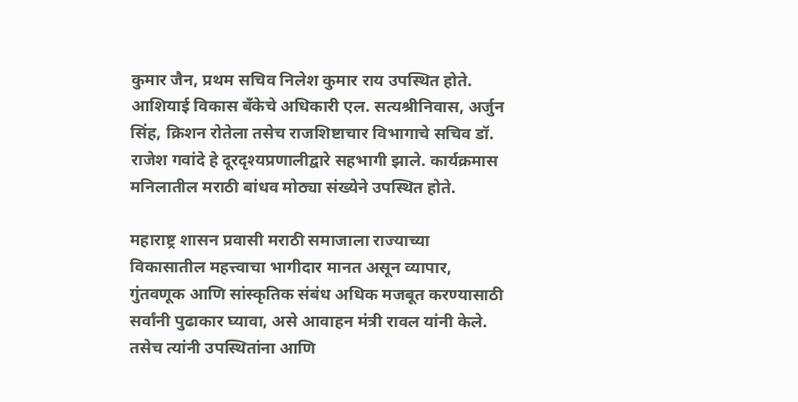कुमार जैन, प्रथम सचिव निलेश कुमार राय उपस्थित होते. आशियाई विकास बँकेचे अधिकारी एल. सत्यश्रीनिवास, अर्जुन सिंह, क्रिशन रोतेला तसेच राजशिष्टाचार विभागाचे सचिव डॉ. राजेश गवांदे हे दूरदृश्यप्रणालीद्वारे सहभागी झाले. कार्यक्रमास मनिलातील मराठी बांधव मोठ्या संख्येने उपस्थित होते.

महाराष्ट्र शासन प्रवासी मराठी समाजाला राज्याच्या विकासातील महत्त्वाचा भागीदार मानत असून व्यापार, गुंतवणूक आणि सांस्कृतिक संबंध अधिक मजबूत करण्यासाठी सर्वांनी पुढाकार घ्यावा, असे आवाहन मंत्री रावल यांनी केले. तसेच त्यांनी उपस्थितांना आणि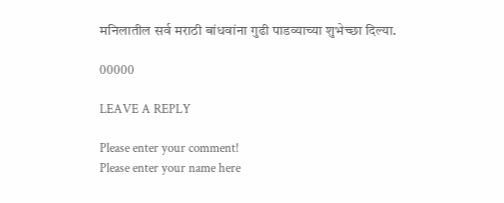मनिलातील सर्व मराठी बांधवांना गुढी पाडव्याच्या शुभेच्छा दिल्या.

00000

LEAVE A REPLY

Please enter your comment!
Please enter your name here